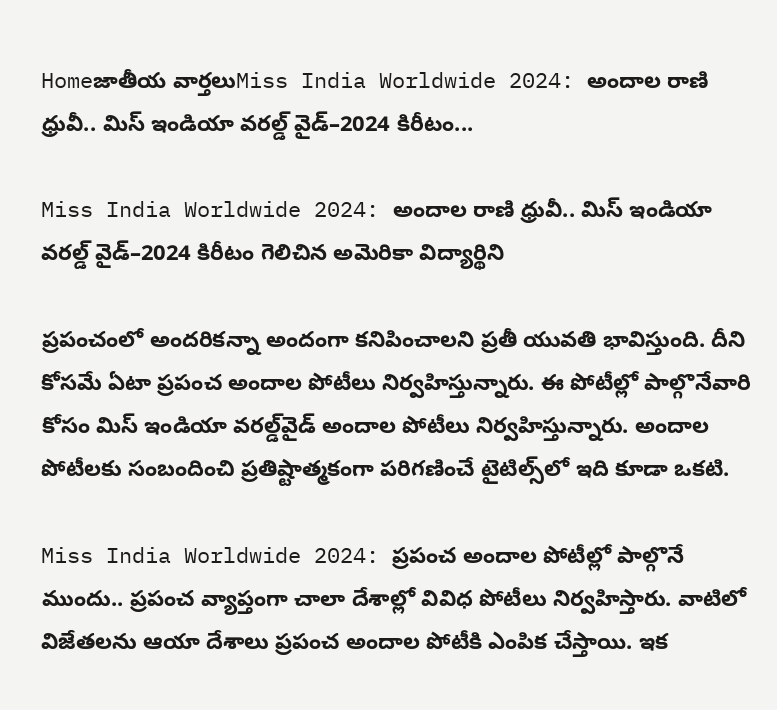Homeజాతీయ వార్తలుMiss India Worldwide 2024: అందాల రాణి ధ్రువీ.. మిస్‌ ఇండియా వరల్డ్‌ వైడ్‌–2024 కిరీటం...

Miss India Worldwide 2024: అందాల రాణి ధ్రువీ.. మిస్‌ ఇండియా వరల్డ్‌ వైడ్‌–2024 కిరీటం గెలిచిన అమెరికా విద్యార్థిని

ప్రపంచంలో అందరికన్నా అందంగా కనిపించాలని ప్రతీ యువతి భావిస్తుంది. దీని కోసమే ఏటా ప్రపంచ అందాల పోటీలు నిర్వహిస్తున్నారు. ఈ పోటీల్లో పాల్గొనేవారి కోసం మిస్‌ ఇండియా వరల్డ్‌వైడ్‌ అందాల పోటీలు నిర్వహిస్తున్నారు. అందాల పోటీలకు సంబందించి ప్రతిష్టాత్మకంగా పరిగణించే టైటిల్స్‌లో ఇది కూడా ఒకటి.

Miss India Worldwide 2024: ప్రపంచ అందాల పోటీల్లో పాల్గొనే ముందు.. ప్రపంచ వ్యాప్తంగా చాలా దేశాల్లో వివిధ పోటీలు నిర్వహిస్తారు. వాటిలో విజేతలను ఆయా దేశాలు ప్రపంచ అందాల పోటీకి ఎంపిక చేస్తాయి. ఇక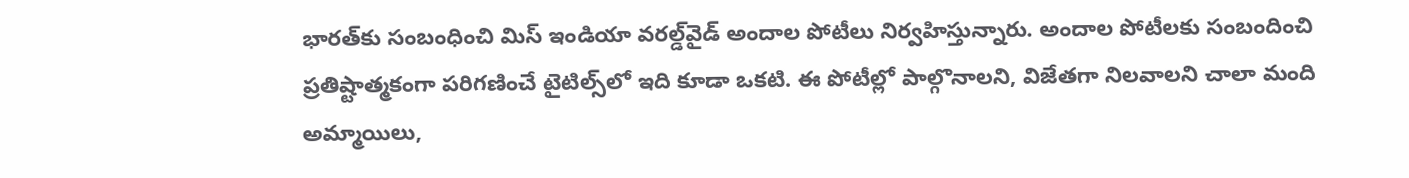భారత్‌కు సంబంధించి మిస్‌ ఇండియా వరల్డ్‌వైడ్‌ అందాల పోటీలు నిర్వహిస్తున్నారు. అందాల పోటీలకు సంబందించి ప్రతిష్టాత్మకంగా పరిగణించే టైటిల్స్‌లో ఇది కూడా ఒకటి. ఈ పోటీల్లో పాల్గొనాలని, విజేతగా నిలవాలని చాలా మంది అమ్మాయిలు,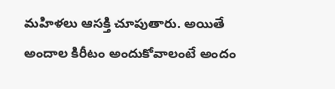మహిళలు ఆసక్తి చూపుతారు. అయితే అందాల కిరీటం అందుకోవాలంటే అందం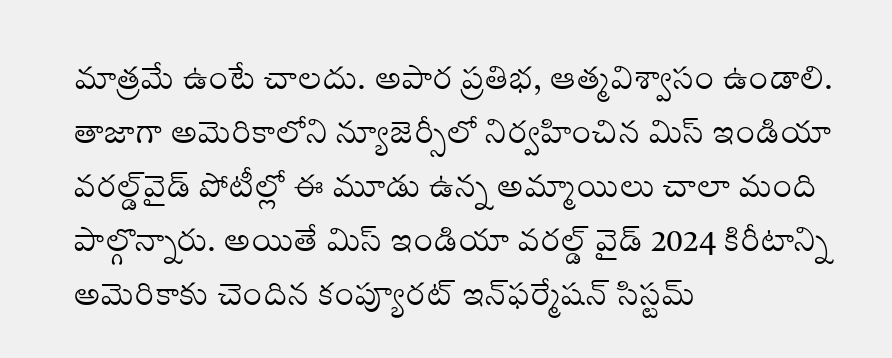మాత్రమే ఉంటే చాలదు. అపార ప్రతిభ, ఆత్మవిశ్వాసం ఉండాలి. తాజాగా అమెరికాలోని న్యూజెర్సీలో నిర్వహించిన మిస్‌ ఇండియా వరల్డ్‌వైడ్‌ పోటీల్లో ఈ మూడు ఉన్న అమ్మాయిలు చాలా మంది పాల్గొన్నారు. అయితే మిస్‌ ఇండియా వరల్డ్‌ వైడ్‌ 2024 కిరీటాన్ని అమెరికాకు చెందిన కంప్యూరట్‌ ఇన్‌ఫర్మేషన్‌ సిస్టమ్‌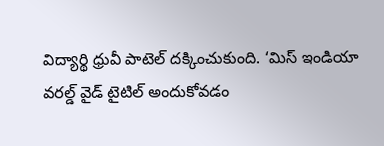విద్యార్థి ధ్రువీ పాటెల్‌ దక్కించుకుంది. ‘మిస్‌ ఇండియా వరల్డ్‌ వైడ్‌ టైటిల్‌ అందుకోవడం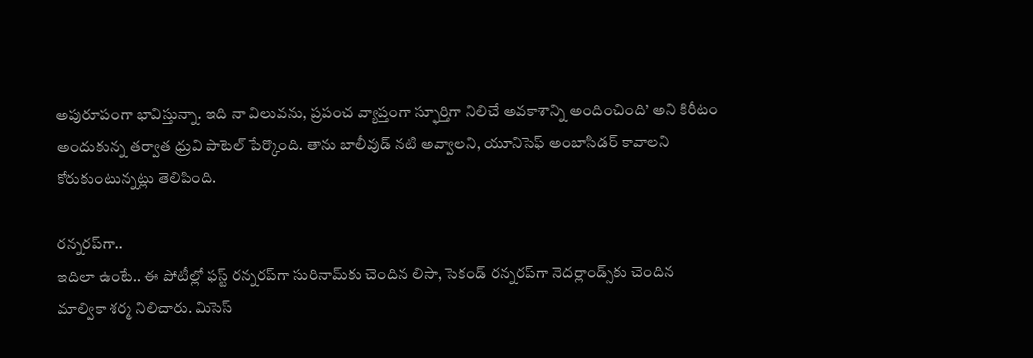అపురూపంగా భావిస్తున్నా. ఇది నా విలువను, ప్రపంచ వ్యాప్తంగా స్ఫూర్తిగా నిలిచే అవకాశాన్ని అందించింది’ అని కిరీటం అందుకున్న తర్వాత ధ్రువి పాటెల్‌ పేర్కొంది. తాను బాలీవుడ్‌ నటి అవ్వాలని, యూనిసెఫ్‌ అంబాసిడర్‌ కావాలని కోరుకుంటున్నట్లు తెలిపింది.

రన్నరప్‌గా..
ఇదిలా ఉంటే.. ఈ పోటీల్లో ఫస్ట్‌ రన్నరప్‌గా సురినామ్‌కు చెందిన లిసా, సెకండ్‌ రన్నరప్‌గా నెదర్లాండ్స్‌కు చెందిన మాల్వికా శర్మ నిలిచారు. మిసెస్‌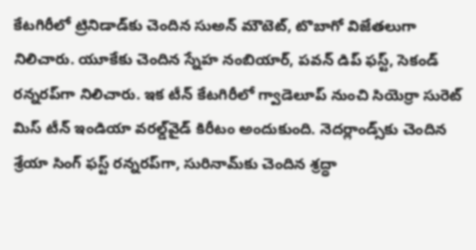కేటగిరీలో ట్రినిడాడ్‌కు చెందిన సుఅన్‌ మౌటెట్, టొబాగో విజేతలుగా నిలిచారు. యూకేకు చెందిన స్నేహ నంబియార్, పవన్‌ డిప్‌ ఫస్ట్, సెకండ్‌ రన్నరప్‌గా నిలిచారు. ఇక టీన్‌ కేటగిరీలో గ్వాడెలూప్‌ నుంచి సియెర్రా సురెట్‌ మిస్‌ టీన్‌ ఇండియా వరల్డ్‌వైడ్‌ కిరీటం అందుకుంది. నెదర్లాండ్స్‌కు చెందిన శ్రేయా సింగ్‌ ఫస్ట్‌ రన్నరప్‌గా, సురినామ్‌కు చెందిన శ్రద్ధా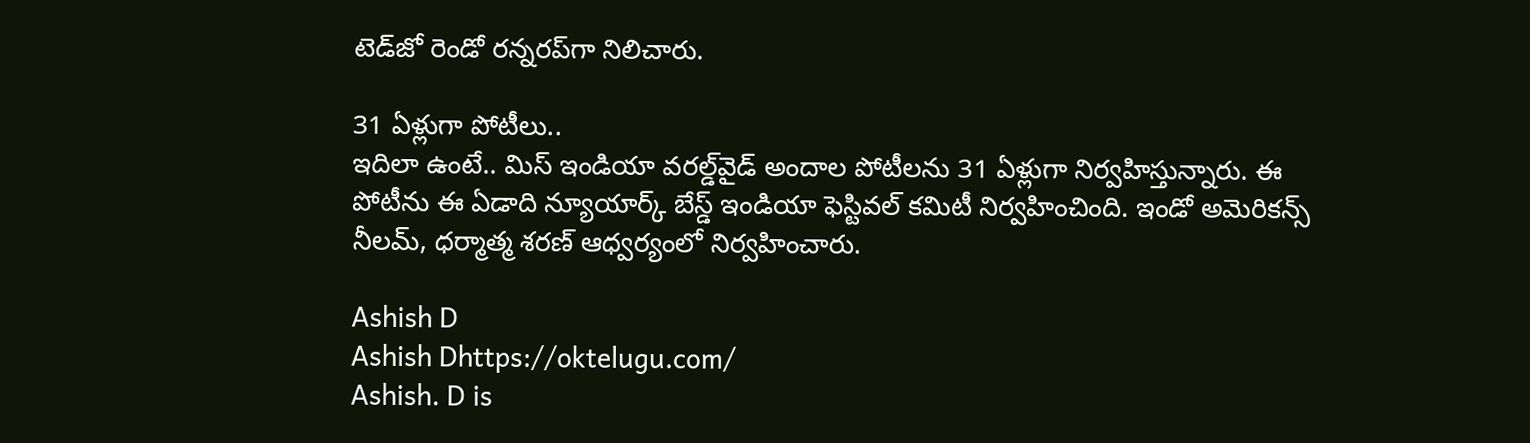టెడ్‌జో రెండో రన్నరప్‌గా నిలిచారు.

31 ఏళ్లుగా పోటీలు..
ఇదిలా ఉంటే.. మిస్‌ ఇండియా వరల్డ్‌వైడ్‌ అందాల పోటీలను 31 ఏళ్లుగా నిర్వహిస్తున్నారు. ఈ పోటీను ఈ ఏడాది న్యూయార్క్‌ బేస్డ్‌ ఇండియా ఫెస్టివల్‌ కమిటీ నిర్వహించింది. ఇండో అమెరికన్స్‌ నీలమ్, ధర్మాత్మ శరణ్‌ ఆధ్వర్యంలో నిర్వహించారు.

Ashish D
Ashish Dhttps://oktelugu.com/
Ashish. D is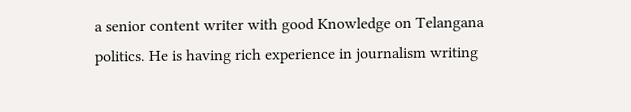a senior content writer with good Knowledge on Telangana politics. He is having rich experience in journalism writing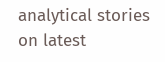analytical stories on latest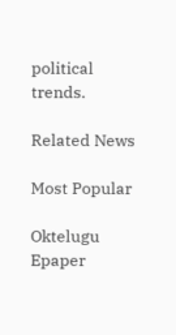political trends.

Related News

Most Popular

Oktelugu Epaper